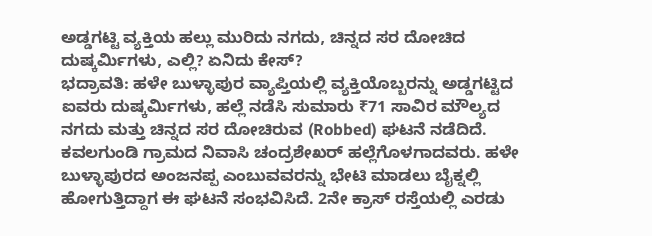ಅಡ್ಡಗಟ್ಟಿ ವ್ಯಕ್ತಿಯ ಹಲ್ಲು ಮುರಿದು ನಗದು, ಚಿನ್ನದ ಸರ ದೋಚಿದ ದುಷ್ಕರ್ಮಿಗಳು, ಎಲ್ಲಿ? ಏನಿದು ಕೇಸ್?
ಭದ್ರಾವತಿ: ಹಳೇ ಬುಳ್ಳಾಪುರ ವ್ಯಾಪ್ತಿಯಲ್ಲಿ ವ್ಯಕ್ತಿಯೊಬ್ಬರನ್ನು ಅಡ್ಡಗಟ್ಟಿದ ಐವರು ದುಷ್ಕರ್ಮಿಗಳು, ಹಲ್ಲೆ ನಡೆಸಿ ಸುಮಾರು ₹71 ಸಾವಿರ ಮೌಲ್ಯದ ನಗದು ಮತ್ತು ಚಿನ್ನದ ಸರ ದೋಚಿರುವ (Robbed) ಘಟನೆ ನಡೆದಿದೆ. ಕವಲಗುಂಡಿ ಗ್ರಾಮದ ನಿವಾಸಿ ಚಂದ್ರಶೇಖರ್ ಹಲ್ಲೆಗೊಳಗಾದವರು. ಹಳೇ ಬುಳ್ಳಾಪುರದ ಅಂಜನಪ್ಪ ಎಂಬುವವರನ್ನು ಭೇಟಿ ಮಾಡಲು ಬೈಕ್ನಲ್ಲಿ ಹೋಗುತ್ತಿದ್ದಾಗ ಈ ಘಟನೆ ಸಂಭವಿಸಿದೆ. 2ನೇ ಕ್ರಾಸ್ ರಸ್ತೆಯಲ್ಲಿ ಎರಡು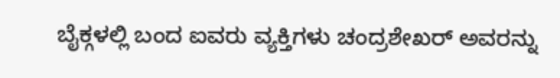ಬೈಕ್ಗಳಲ್ಲಿ ಬಂದ ಐವರು ವ್ಯಕ್ತಿಗಳು ಚಂದ್ರಶೇಖರ್ ಅವರನ್ನು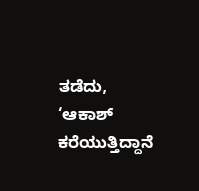ತಡೆದು, ‘ಆಕಾಶ್ ಕರೆಯುತ್ತಿದ್ದಾನೆ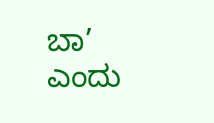ಬಾ’ ಎಂದು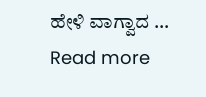ಹೇಳಿ ವಾಗ್ವಾದ … Read more